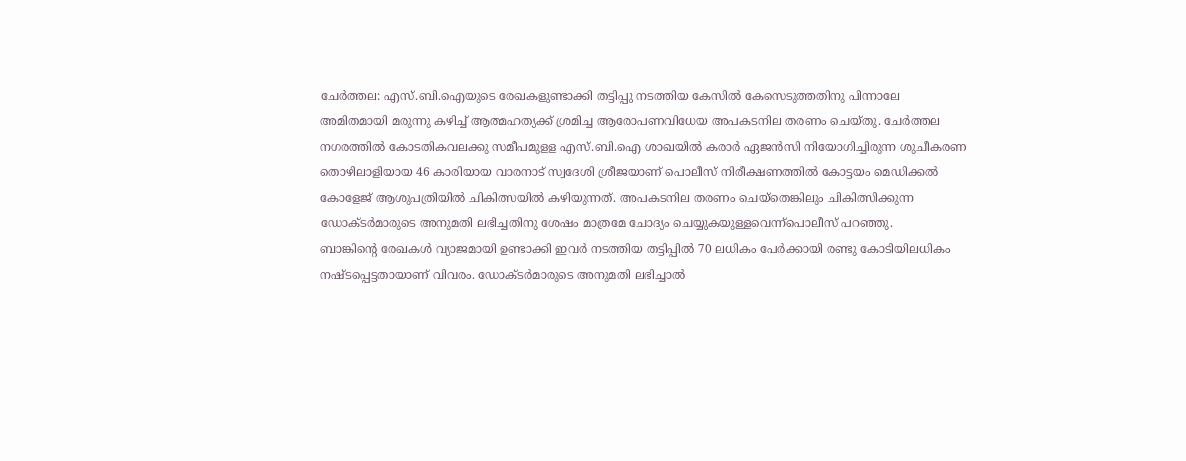ചേർത്തല: എസ്.ബി.ഐയുടെ രേഖകളുണ്ടാക്കി തട്ടിപ്പു നടത്തിയ കേസിൽ കേസെടുത്തതിനു പിന്നാലേ അമിതമായി മരുന്നു കഴിച്ച് ആത്മഹത്യക്ക് ശ്രമിച്ച ആരോപണവിധേയ അപകടനില തരണം ചെയ്തു. ചേർത്തല നഗരത്തിൽ കോടതികവലക്കു സമീപമുളള എസ്.ബി.ഐ ശാഖയിൽ കരാർ ഏജൻസി നിയോഗിച്ചിരുന്ന ശുചീകരണ തൊഴിലാളിയായ 46 കാരിയായ വാരനാട് സ്വദേശി ശ്രീജയാണ് പൊലീസ് നിരീക്ഷണത്തിൽ കോട്ടയം മെഡിക്കൽ കോളേജ് ആശുപത്രിയിൽ ചികിത്സയിൽ കഴിയുന്നത്. അപകടനില തരണം ചെയ്തെങ്കിലും ചികിത്സിക്കുന്ന ഡോക്ടർമാരുടെ അനുമതി ലഭിച്ചതിനു ശേഷം മാത്രമേ ചോദ്യം ചെയ്യുകയുള്ളവെന്ന്പൊലീസ് പറഞ്ഞു.
ബാങ്കിന്റെ രേഖകൾ വ്യാജമായി ഉണ്ടാക്കി ഇവർ നടത്തിയ തട്ടിപ്പിൽ 70 ലധികം പേർക്കായി രണ്ടു കോടിയിലധികം നഷ്ടപ്പെട്ടതായാണ് വിവരം. ഡോക്ടർമാരുടെ അനുമതി ലഭിച്ചാൽ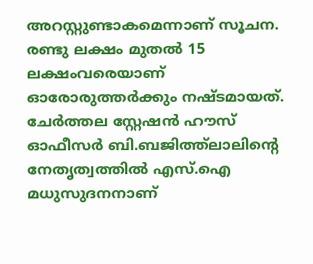അറസ്റ്റുണ്ടാകമെന്നാണ് സൂചന. രണ്ടു ലക്ഷം മുതൽ 15 ലക്ഷംവരെയാണ് ഓരോരുത്തർക്കും നഷ്ടമായത്. ചേർത്തല സ്റ്റേഷൻ ഹൗസ് ഓഫീസർ ബി.ബജിത്ത്ലാലിന്റെ നേതൃത്വത്തിൽ എസ്.ഐ മധുസുദനനാണ്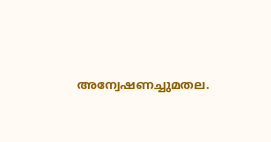അന്വേഷണച്ചുമതല.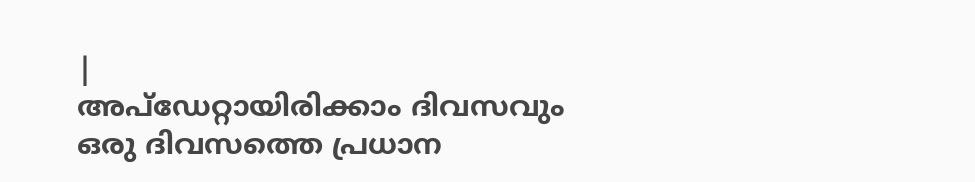|
അപ്ഡേറ്റായിരിക്കാം ദിവസവും
ഒരു ദിവസത്തെ പ്രധാന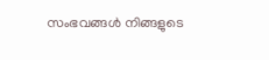സംഭവങ്ങൾ നിങ്ങളുടെ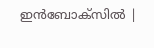ഇൻബോക്സിൽ |